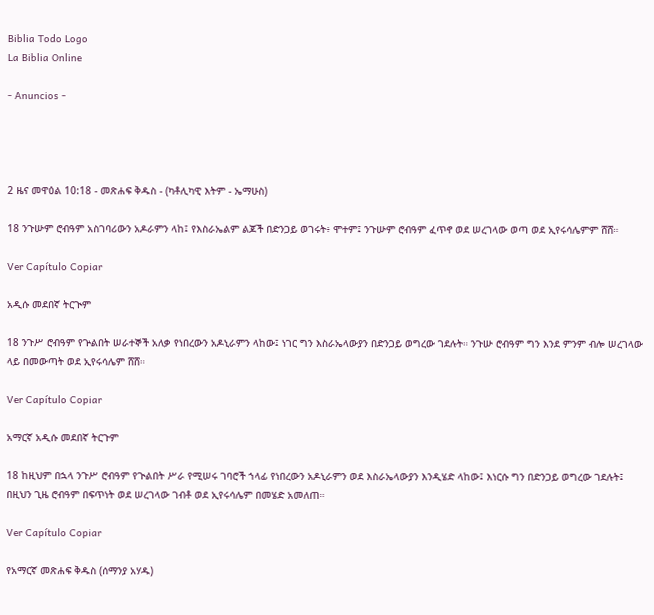Biblia Todo Logo
La Biblia Online

- Anuncios -




2 ዜና መዋዕል 10:18 - መጽሐፍ ቅዱስ - (ካቶሊካዊ እትም - ኤማሁስ)

18 ንጉሡም ሮብዓም አስገባሪውን አዶራምን ላከ፤ የእስራኤልም ልጆች በድንጋይ ወገሩት፥ ሞተም፤ ንጉሡም ሮብዓም ፈጥኖ ወደ ሠረገላው ወጣ ወደ ኢየሩሳሌምም ሸሸ።

Ver Capítulo Copiar

አዲሱ መደበኛ ትርጒም

18 ንጉሥ ሮብዓም የጕልበት ሠራተኞች አለቃ የነበረውን አዶኒራምን ላከው፤ ነገር ግን እስራኤላውያን በድንጋይ ወግረው ገደሉት። ንጉሡ ሮብዓም ግን እንደ ምንም ብሎ ሠረገላው ላይ በመውጣት ወደ ኢየሩሳሌም ሸሸ።

Ver Capítulo Copiar

አማርኛ አዲሱ መደበኛ ትርጉም

18 ከዚህም በኋላ ንጉሥ ሮብዓም የጒልበት ሥራ የሚሠሩ ገባሮች ኀላፊ የነበረውን አዶኒራምን ወደ እስራኤላውያን እንዲሄድ ላከው፤ እነርሱ ግን በድንጋይ ወግረው ገደሉት፤ በዚህን ጊዜ ሮብዓም በፍጥነት ወደ ሠረገላው ገብቶ ወደ ኢየሩሳሌም በመሄድ አመለጠ።

Ver Capítulo Copiar

የአማርኛ መጽሐፍ ቅዱስ (ሰማንያ አሃዱ)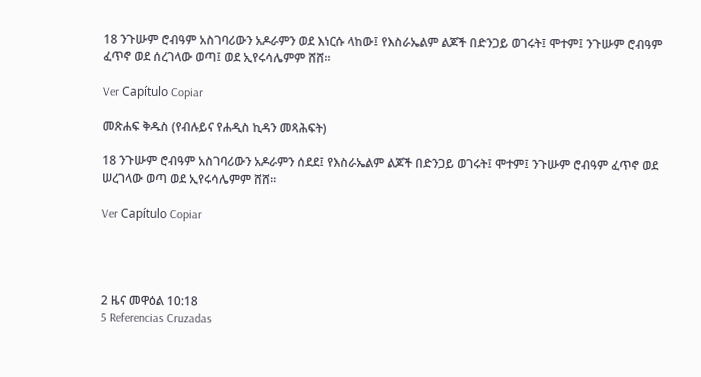18 ንጉሡም ሮብዓም አስገባሪውን አዶራምን ወደ እነርሱ ላከው፤ የእስራኤልም ልጆች በድንጋይ ወገሩት፤ ሞተም፤ ንጉሡም ሮብዓም ፈጥኖ ወደ ሰረገላው ወጣ፤ ወደ ኢየሩሳሌምም ሸሸ።

Ver Capítulo Copiar

መጽሐፍ ቅዱስ (የብሉይና የሐዲስ ኪዳን መጻሕፍት)

18 ንጉሡም ሮብዓም አስገባሪውን አዶራምን ሰደደ፤ የእስራኤልም ልጆች በድንጋይ ወገሩት፤ ሞተም፤ ንጉሡም ሮብዓም ፈጥኖ ወደ ሠረገላው ወጣ ወደ ኢየሩሳሌምም ሸሸ።

Ver Capítulo Copiar




2 ዜና መዋዕል 10:18
5 Referencias Cruzadas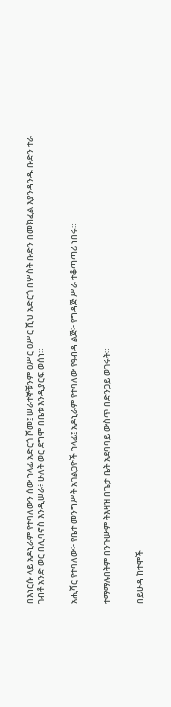በእነርሱ ላይ አዶኒራም የተባለውን ሰው ኀላፊ አድርጎ ሾመ፤ ሠራተኞቹንም ዐሥር ዐሥር ሺህ አድርጎ በሦስት ቡድን በመክፈል እያንዳንዱ ቡድን ተራ ገብቶ አንድ ወር በሊባኖስ እንዲሠራ፥ ሁለት ወር ደግሞ በቤቱ እንዲያርፍ ወሰነ።


አሒሻር የተባለው፦ የቤተ መንግሥት አገልጋዮች ኀላፊ፤ አዶኒራም የተባለው የዓብዳ ልጅ፦ የግዳጅ ሥራ ተቆጣጣሪ ነበሩ።


ተማማሉበትም በንጉሡም ትእዛዝ በጌታ ቤት አደባባይ ውስጥ በድንጋይ ወገሩት።


በይሁዳ ከተሞች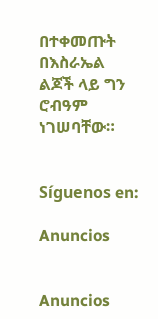በተቀመጡት በእስራኤል ልጆች ላይ ግን ሮብዓም ነገሠባቸው።


Síguenos en:

Anuncios


Anuncios